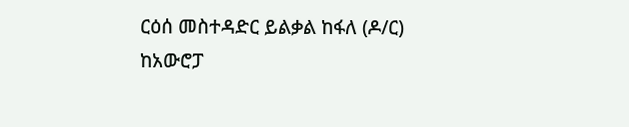ርዕሰ መስተዳድር ይልቃል ከፋለ (ዶ/ር) ከአውሮፓ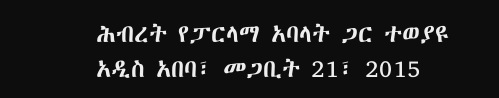ሕብረት የፓርላማ አባላት ጋር ተወያዩ
አዲስ አበባ፣ መጋቢት 21፣ 2015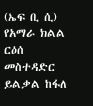(ኤፍ ቢ ሲ) የአማራ ክልል ርዕሰ መስተዳድር ይልቃል ከፋለ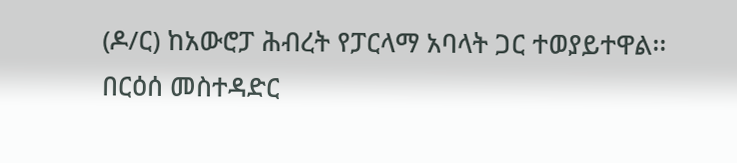(ዶ/ር) ከአውሮፓ ሕብረት የፓርላማ አባላት ጋር ተወያይተዋል፡፡
በርዕሰ መስተዳድር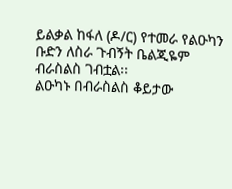ይልቃል ከፋለ (ዶ/ር) የተመራ የልዑካን ቡድን ለስራ ጉብኝት ቤልጂዬም ብራስልስ ገብቷል፡፡
ልዑካኑ በብራስልስ ቆይታው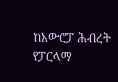ከአውሮፓ ሕብረት የፓርላማ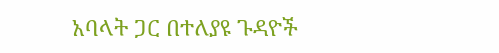አባላት ጋር በተለያዩ ጉዳዮች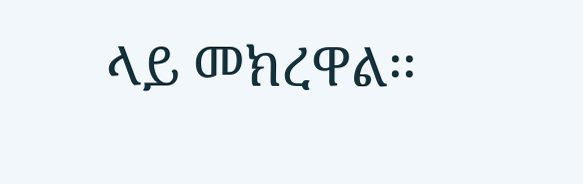ላይ መክረዋል፡፡